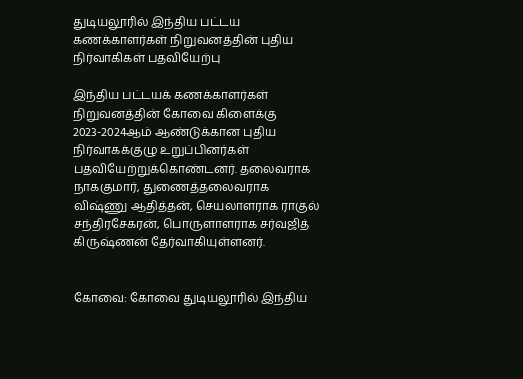துடியலூரில் இந்திய பட்டய கணக்காளர்கள் நிறுவனத்தின் புதிய நிர்வாகிகள் பதவியேற்பு

இந்திய பட்டயக் கணக்காளர்கள் நிறுவனத்தின் கோவை கிளைக்கு 2023-2024ஆம் ஆண்டுக்கான புதிய நிர்வாகக்குழு உறுப்பினர்கள் பதவியேற்றுக்கொண்டனர். தலைவராக நாககுமார், துணைத்தலைவராக விஷ்ணு ஆதித்தன், செயலாளராக ராகுல் சந்திரசேகரன், பொருளாளராக சர்வஜித் கிருஷ்ணன் தேர்வாகியுள்ளனர்.


கோவை: கோவை துடியலூரில் இந்திய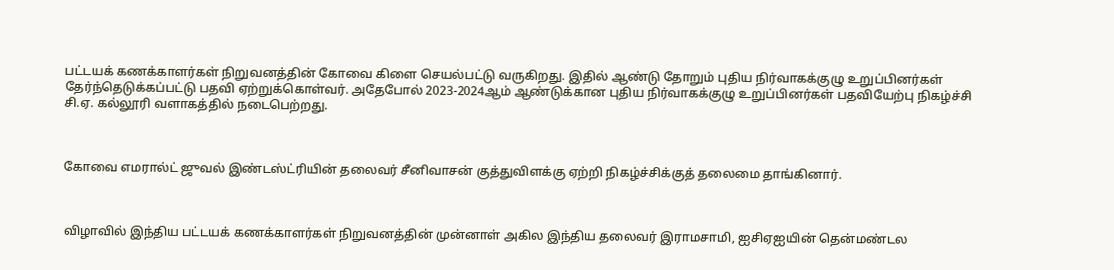பட்டயக் கணக்காளர்கள் நிறுவனத்தின் கோவை கிளை செயல்பட்டு வருகிறது. இதில் ஆண்டு தோறும் புதிய நிர்வாகக்குழு உறுப்பினர்கள் தேர்ந்தெடுக்கப்பட்டு பதவி ஏற்றுக்கொள்வர். அதேபோல் 2023-2024ஆம் ஆண்டுக்கான புதிய நிர்வாகக்குழு உறுப்பினர்கள் பதவியேற்பு நிகழ்ச்சி சி.ஏ. கல்லூரி வளாகத்தில் நடைபெற்றது.



கோவை எமரால்ட் ஜுவல் இண்டஸ்ட்ரியின் தலைவர் சீனிவாசன் குத்துவிளக்கு ஏற்றி நிகழ்ச்சிக்குத் தலைமை தாங்கினார்.



விழாவில் இந்திய பட்டயக் கணக்காளர்கள் நிறுவனத்தின் முன்னாள் அகில இந்திய தலைவர் இராமசாமி, ஐசிஏஐயின் தென்மண்டல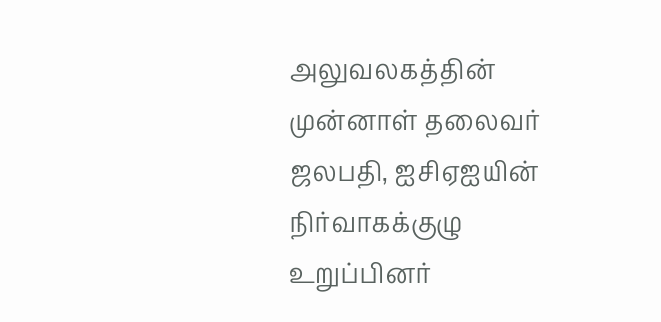அலுவலகத்தின் முன்னாள் தலைவர் ஜலபதி, ஐசிஏஐயின் நிர்வாகக்குழு உறுப்பினர்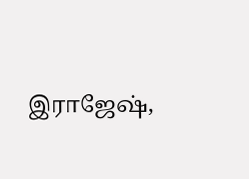இராஜேஷ்,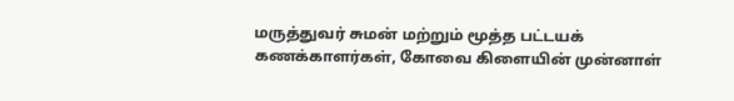மருத்துவர் சுமன் மற்றும் மூத்த பட்டயக் கணக்காளர்கள், கோவை கிளையின் முன்னாள்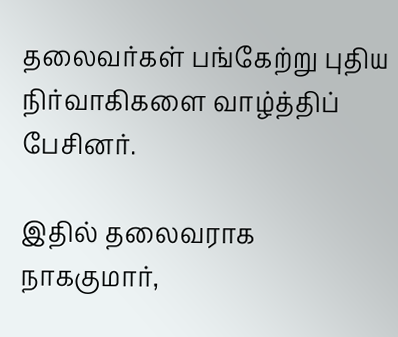தலைவர்கள் பங்கேற்று புதிய நிர்வாகிகளை வாழ்த்திப் பேசினர்.

இதில் தலைவராக நாககுமார்,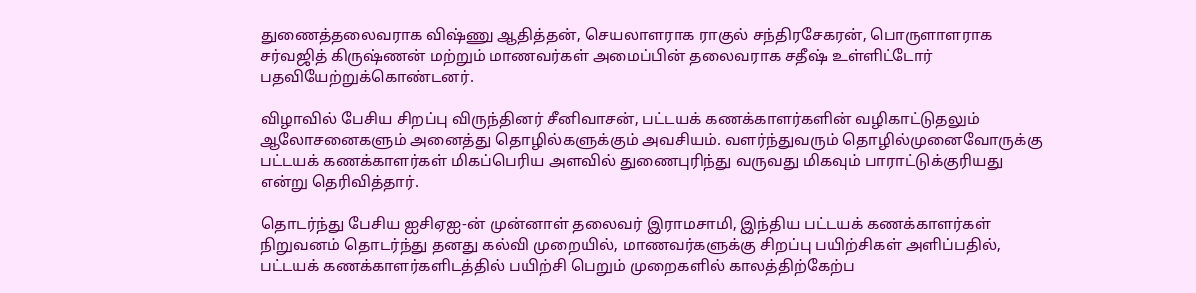துணைத்தலைவராக விஷ்ணு ஆதித்தன், செயலாளராக ராகுல் சந்திரசேகரன், பொருளாளராக சர்வஜித் கிருஷ்ணன் மற்றும் மாணவர்கள் அமைப்பின் தலைவராக சதீஷ் உள்ளிட்டோர் பதவியேற்றுக்கொண்டனர்.

விழாவில் பேசிய சிறப்பு விருந்தினர் சீனிவாசன், பட்டயக் கணக்காளர்களின் வழிகாட்டுதலும் ஆலோசனைகளும் அனைத்து தொழில்களுக்கும் அவசியம். வளர்ந்துவரும் தொழில்முனைவோருக்கு பட்டயக் கணக்காளர்கள் மிகப்பெரிய அளவில் துணைபுரிந்து வருவது மிகவும் பாராட்டுக்குரியது என்று தெரிவித்தார்.

தொடர்ந்து பேசிய ஐசிஏஐ-ன் முன்னாள் தலைவர் இராமசாமி, இந்திய பட்டயக் கணக்காளர்கள் நிறுவனம் தொடர்ந்து தனது கல்வி முறையில், மாணவர்களுக்கு சிறப்பு பயிற்சிகள் அளிப்பதில், பட்டயக் கணக்காளர்களிடத்தில் பயிற்சி பெறும் முறைகளில் காலத்திற்கேற்ப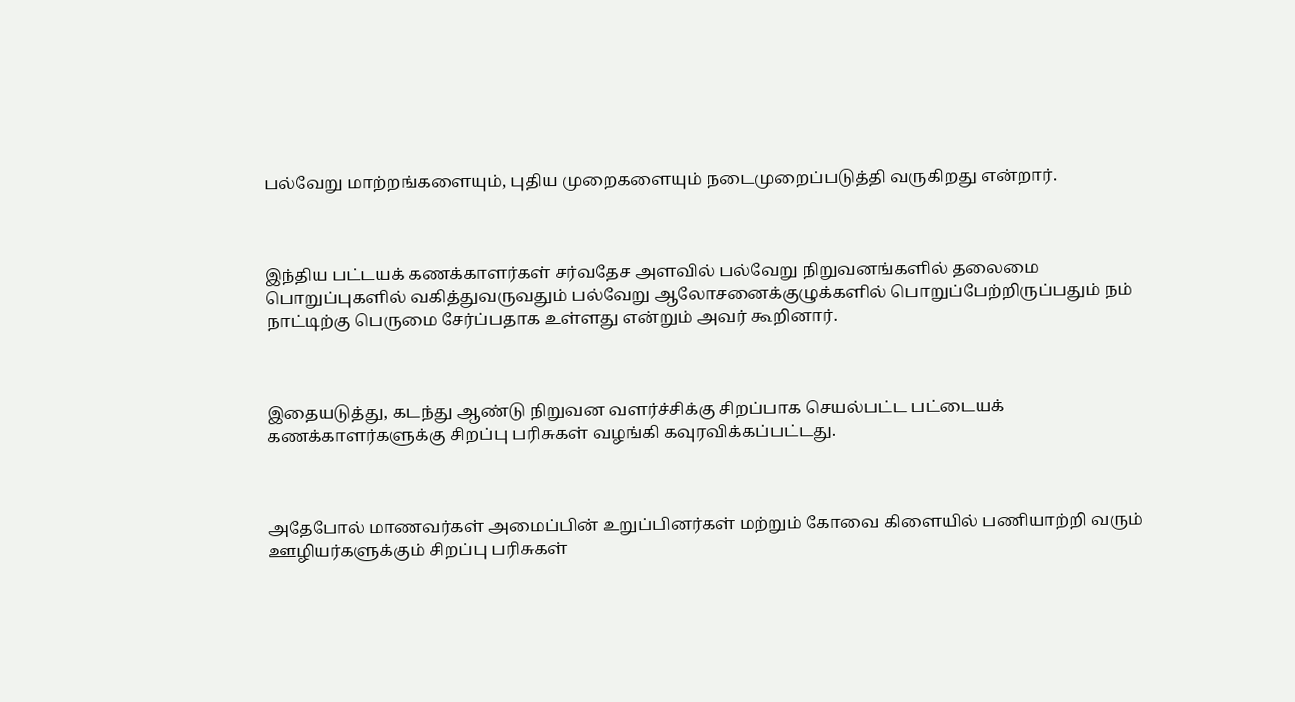பல்வேறு மாற்றங்களையும், புதிய முறைகளையும் நடைமுறைப்படுத்தி வருகிறது என்றார்.



இந்திய பட்டயக் கணக்காளர்கள் சர்வதேச அளவில் பல்வேறு நிறுவனங்களில் தலைமை பொறுப்புகளில் வகித்துவருவதும் பல்வேறு ஆலோசனைக்குழுக்களில் பொறுப்பேற்றிருப்பதும் நம் நாட்டிற்கு பெருமை சேர்ப்பதாக உள்ளது என்றும் அவர் கூறினார்.



இதையடுத்து, கடந்து ஆண்டு நிறுவன வளர்ச்சிக்கு சிறப்பாக செயல்பட்ட பட்டையக் கணக்காளர்களுக்கு சிறப்பு பரிசுகள் வழங்கி கவுரவிக்கப்பட்டது.



அதேபோல் மாணவர்கள் அமைப்பின் உறுப்பினர்கள் மற்றும் கோவை கிளையில் பணியாற்றி வரும் ஊழியர்களுக்கும் சிறப்பு பரிசுகள்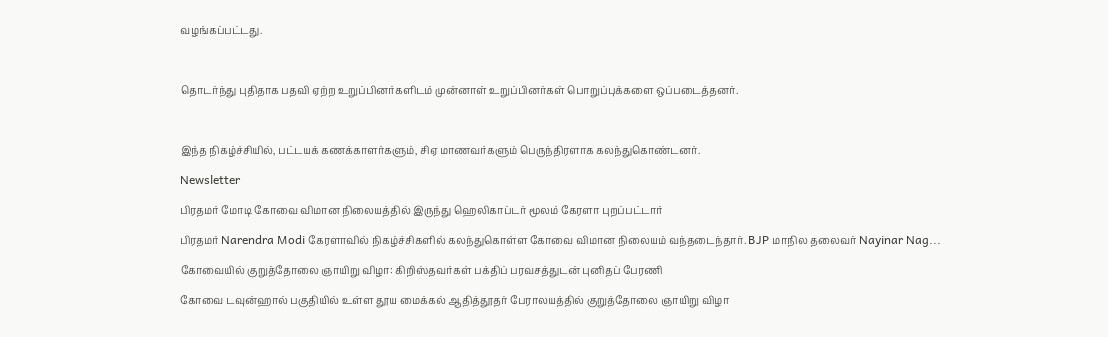வழங்கப்பட்டது.



தொடர்ந்து புதிதாக பதவி ஏற்ற உறுப்பினர்களிடம் முன்னாள் உறுப்பினர்கள் பொறுப்புக்களை ஒப்படைத்தனர்.



இந்த நிகழ்ச்சியில், பட்டயக் கணக்காளர்களும், சிஏ மாணவர்களும் பெருந்திரளாக கலந்துகொண்டனர்.

Newsletter

பிரதமர் மோடி கோவை விமான நிலையத்தில் இருந்து ஹெலிகாப்டர் மூலம் கேரளா புறப்பட்டார்

பிரதமர் Narendra Modi கேரளாவில் நிகழ்ச்சிகளில் கலந்துகொள்ள கோவை விமான நிலையம் வந்தடைந்தார். BJP மாநில தலைவர் Nayinar Nag...

கோவையில் குறுத்தோலை ஞாயிறு விழா: கிறிஸ்தவர்கள் பக்திப் பரவசத்துடன் புனிதப் பேரணி

கோவை டவுன்ஹால் பகுதியில் உள்ள தூய மைக்கல் ஆதித்தூதர் பேராலயத்தில் குறுத்தோலை ஞாயிறு விழா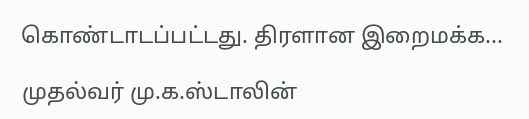கொண்டாடப்பட்டது. திரளான இறைமக்க...

முதல்வர் மு.க.ஸ்டாலின்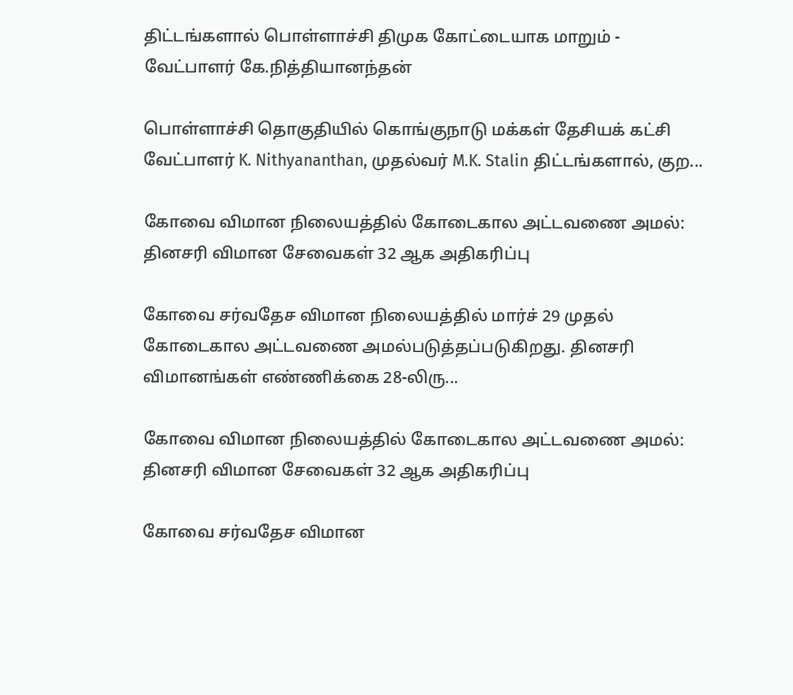திட்டங்களால் பொள்ளாச்சி திமுக கோட்டையாக மாறும் - வேட்பாளர் கே.நித்தியானந்தன்

பொள்ளாச்சி தொகுதியில் கொங்குநாடு மக்கள் தேசியக் கட்சி வேட்பாளர் K. Nithyananthan, முதல்வர் M.K. Stalin திட்டங்களால், குற...

கோவை விமான நிலையத்தில் கோடைகால அட்டவணை அமல்: தினசரி விமான சேவைகள் 32 ஆக அதிகரிப்பு

கோவை சர்வதேச விமான நிலையத்தில் மார்ச் 29 முதல் கோடைகால அட்டவணை அமல்படுத்தப்படுகிறது. தினசரி விமானங்கள் எண்ணிக்கை 28-லிரு...

கோவை விமான நிலையத்தில் கோடைகால அட்டவணை அமல்: தினசரி விமான சேவைகள் 32 ஆக அதிகரிப்பு

கோவை சர்வதேச விமான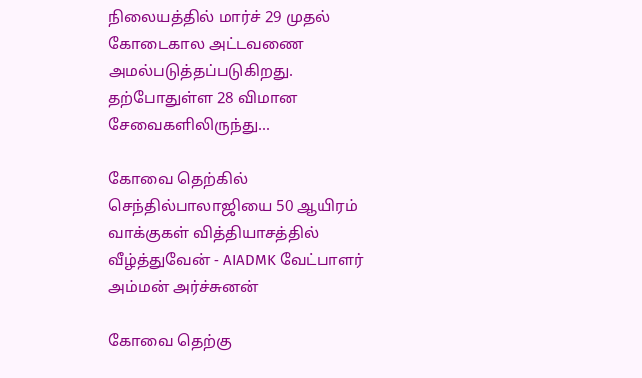நிலையத்தில் மார்ச் 29 முதல் கோடைகால அட்டவணை அமல்படுத்தப்படுகிறது. தற்போதுள்ள 28 விமான சேவைகளிலிருந்து...

கோவை தெற்கில் செந்தில்பாலாஜியை 50 ஆயிரம் வாக்குகள் வித்தியாசத்தில் வீழ்த்துவேன் - AIADMK வேட்பாளர் அம்மன் அர்ச்சுனன்

கோவை தெற்கு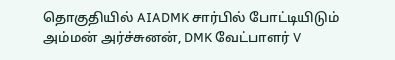தொகுதியில் AIADMK சார்பில் போட்டியிடும் அம்மன் அர்ச்சுனன், DMK வேட்பாளர் V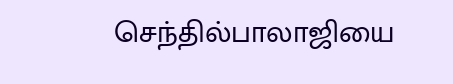செந்தில்பாலாஜியை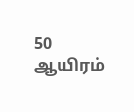50 ஆயிரம்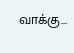வாக்கு...